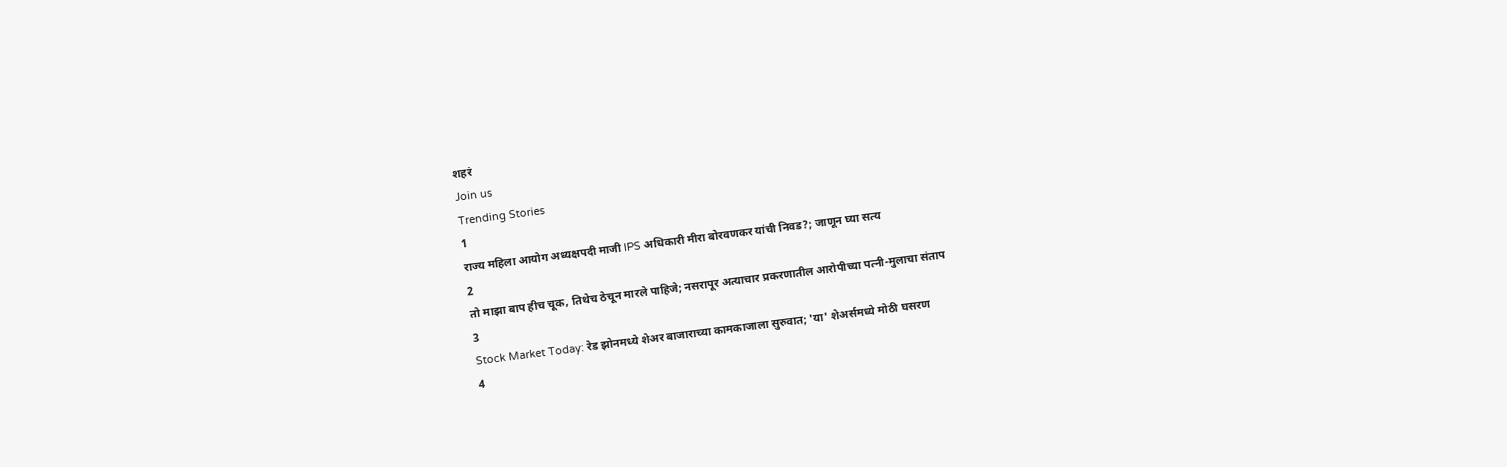शहरं
Join us
Trending Stories
1
राज्य महिला आयोग अध्यक्षपदी माजी IPS अधिकारी मीरा बोरवणकर यांची निवड?; जाणून घ्या सत्य
2
तो माझा बाप हीच चूक, तिथेच ठेचून मारले पाहिजे; नसरापूर अत्याचार प्रकरणातील आरोपीच्या पत्नी-मुलाचा संताप
3
Stock Market Today: रेड झोनमध्ये शेअर बाजाराच्या कामकाजाला सुरुवात; 'या' शेअर्समध्ये मोठी घसरण
4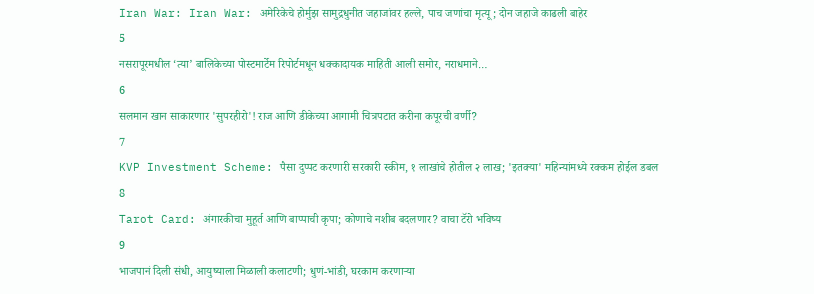Iran War: Iran War: अमेरिकेचे होर्मुझ सामुद्रधुनीत जहाजांवर हल्ले, पाच जणांचा मृत्यू; दोन जहाजे काढली बाहेर
5
नसरापूरमधील ‘त्या’ बालिकेच्या पोस्टमार्टेम रिपोर्टमधून धक्कादायक माहिती आली समोर, नराधमाने…
6
सलमान खान साकारणार 'सुपरहीरो'! राज आणि डीकेच्या आगामी चित्रपटात करीना कपूरची वर्णी?
7
KVP Investment Scheme: पैसा दुप्पट करणारी सरकारी स्कीम, १ लाखांचे होतील २ लाख; 'इतक्या' महिन्यांमध्ये रक्कम होईल डबल
8
Tarot Card: अंगारकीचा मुहूर्त आणि बाप्पाची कृपा; कोणाचे नशीब बदलणार? वाचा टॅरो भविष्य
9
भाजपानं दिली संधी, आयुष्याला मिळाली कलाटणी; धुणं-भांडी, घरकाम करणाऱ्या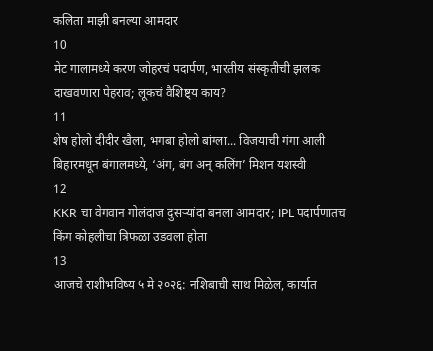कलिता माझी बनल्या आमदार
10
मेट गालामध्ये करण जोहरचं पदार्पण, भारतीय संस्कृतीची झलक दाखवणारा पेहराव; लूकचं वैशिष्ट्य काय?
11
शेष होलो दीदीर खैला, भगबा होलो बांग्ला... विजयाची गंगा आली बिहारमधून बंगालमध्ये, ‘अंग, बंग अन् कलिंग’ मिशन यशस्वी
12
KKR चा वेगवान गोलंदाज दुसऱ्यांदा बनला आमदार; IPL पदार्पणातच किंग कोहलीचा त्रिफळा उडवला होता
13
आजचे राशीभविष्य ५ मे २०२६: नशिबाची साथ मिळेल, कार्यात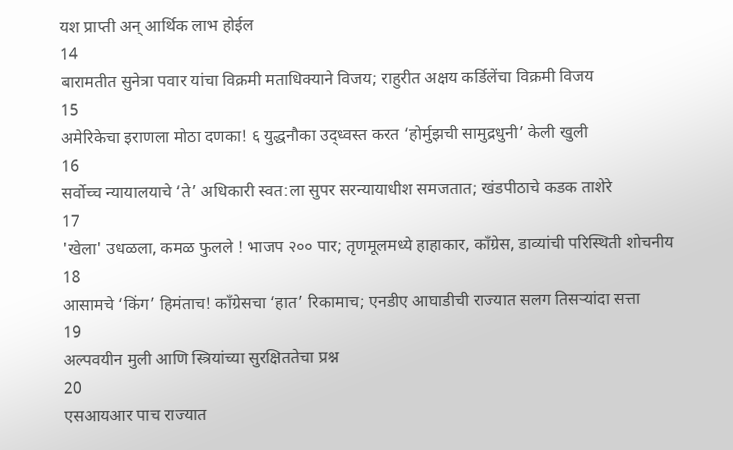यश प्राप्ती अन् आर्थिक लाभ होईल
14
बारामतीत सुनेत्रा पवार यांचा विक्रमी मताधिक्याने विजय; राहुरीत अक्षय कर्डिलेंचा विक्रमी विजय
15
अमेरिकेचा इराणला मोठा दणका! ६ युद्धनौका उद्ध्वस्त करत ‘होर्मुझची सामुद्रधुनी’ केली खुली
16
सर्वोच्च न्यायालयाचे ‘ते’ अधिकारी स्वत:ला सुपर सरन्यायाधीश समजतात; खंडपीठाचे कडक ताशेरे
17
'खेला' उधळला, कमळ फुलले ! भाजप २०० पार; तृणमूलमध्ये हाहाकार, काँग्रेस, डाव्यांची परिस्थिती शोचनीय
18
आसामचे ‘किंग’ हिमंताच! काँग्रेसचा ‘हात’ रिकामाच; एनडीए आघाडीची राज्यात सलग तिसऱ्यांदा सत्ता
19
अल्पवयीन मुली आणि स्त्रियांच्या सुरक्षिततेचा प्रश्न
20
एसआयआर पाच राज्यात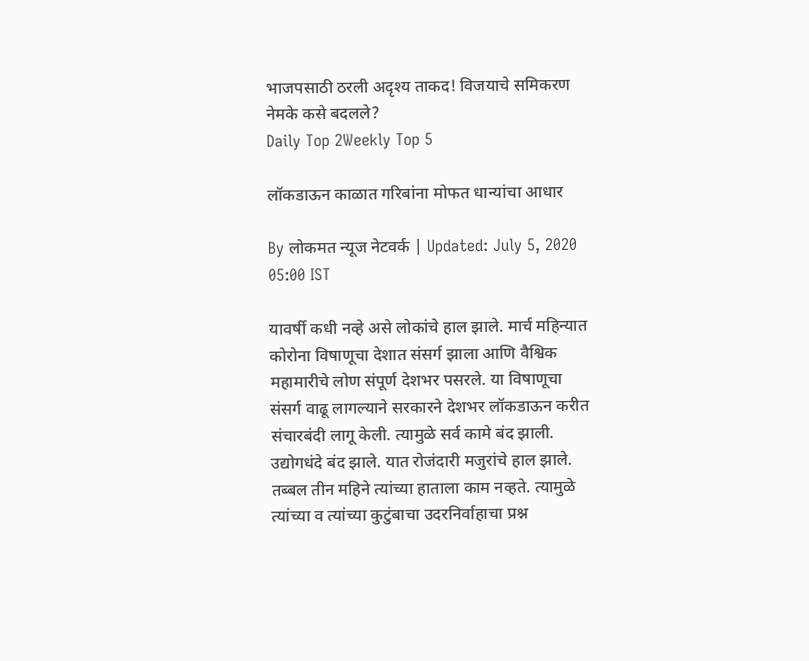भाजपसाठी ठरली अदृश्य ताकद! विजयाचे समिकरण नेमके कसे बदलले?
Daily Top 2Weekly Top 5

लॉकडाऊन काळात गरिबांना मोफत धान्यांचा आधार

By लोकमत न्यूज नेटवर्क | Updated: July 5, 2020 05:00 IST

यावर्षी कधी नव्हे असे लोकांचे हाल झाले. मार्च महिन्यात कोरोना विषाणूचा देशात संसर्ग झाला आणि वैश्विक महामारीचे लोण संपूर्ण देशभर पसरले. या विषाणूचा संसर्ग वाढू लागल्याने सरकारने देशभर लॉकडाऊन करीत संचारबंदी लागू केली. त्यामुळे सर्व कामे बंद झाली. उद्योगधंदे बंद झाले. यात रोजंदारी मजुरांचे हाल झाले. तब्बल तीन महिने त्यांच्या हाताला काम नव्हते. त्यामुळे त्यांच्या व त्यांच्या कुटुंबाचा उदरनिर्वाहाचा प्रश्न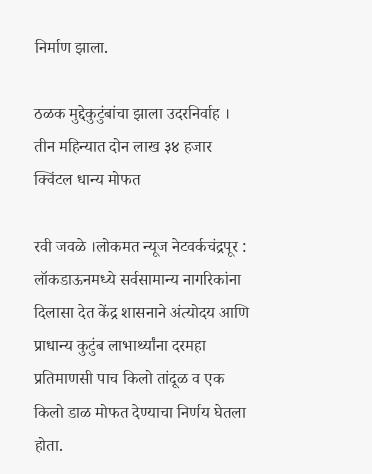निर्माण झाला.

ठळक मुद्देकुटुंबांचा झाला उदरनिर्वाह । तीन महिन्यात दोन लाख ३४ हजार क्विंटल धान्य मोफत

रवी जवळे ।लोकमत न्यूज नेटवर्कचंद्रपूर : लॉकडाऊनमध्ये सर्वसामान्य नागरिकांना दिलासा देत केंद्र शासनाने अंत्योदय आणि प्राधान्य कुटुंब लाभार्थ्यांना दरमहा प्रतिमाणसी पाच किलो तांदूळ व एक किलो डाळ मोफत देण्याचा निर्णय घेतला होता.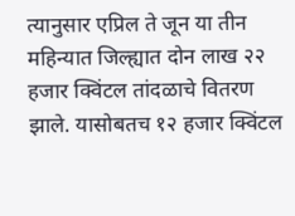त्यानुसार एप्रिल ते जून या तीन महिन्यात जिल्ह्यात दोन लाख २२ हजार क्विंटल तांदळाचे वितरण झाले. यासोबतच १२ हजार क्विंटल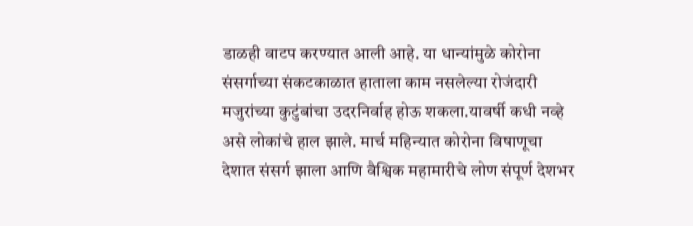डाळही वाटप करण्यात आली आहे. या धान्यांमुळे कोरोना संसर्गाच्या संकटकाळात हाताला काम नसलेल्या रोजंदारी मजुरांच्या कुटुंबांचा उदरनिर्वाह होऊ शकला.यावर्षी कधी नव्हे असे लोकांचे हाल झाले. मार्च महिन्यात कोरोना विषाणूचा देशात संसर्ग झाला आणि वैश्विक महामारीचे लोण संपूर्ण देशभर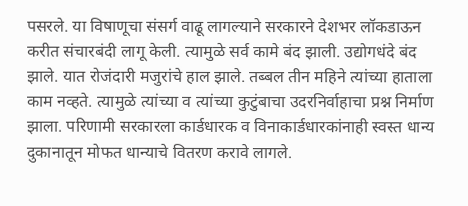पसरले. या विषाणूचा संसर्ग वाढू लागल्याने सरकारने देशभर लॉकडाऊन करीत संचारबंदी लागू केली. त्यामुळे सर्व कामे बंद झाली. उद्योगधंदे बंद झाले. यात रोजंदारी मजुरांचे हाल झाले. तब्बल तीन महिने त्यांच्या हाताला काम नव्हते. त्यामुळे त्यांच्या व त्यांच्या कुटुंबाचा उदरनिर्वाहाचा प्रश्न निर्माण झाला. परिणामी सरकारला कार्डधारक व विनाकार्डधारकांनाही स्वस्त धान्य दुकानातून मोफत धान्याचे वितरण करावे लागले.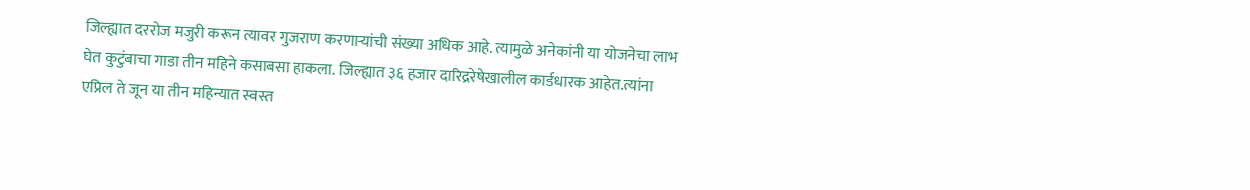जिल्ह्यात दररोज मजुरी करून त्यावर गुजराण करणाऱ्यांची संख्या अधिक आहे. त्यामुळे अनेकांनी या योजनेचा लाभ घेत कुटुंबाचा गाडा तीन महिने कसाबसा हाकला. जिल्ह्यात ३६ हजार दारिद्ररेषेखालील कार्डधारक आहेत.त्यांना एप्रिल ते जून या तीन महिन्यात स्वस्त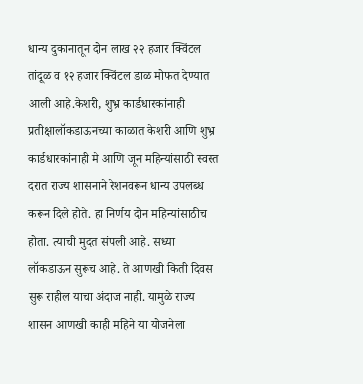धान्य दुकानातून दोन लाख २२ हजार क्विंटल तांदूळ व १२ हजार क्विंटल डाळ मोफत देण्यात आली आहे.केशरी, शुभ्र कार्डधारकांनाही प्रतीक्षालॉकडाऊनच्या काळात केशरी आणि शुभ्र कार्डधारकांनाही मे आणि जून महिन्यांसाठी स्वस्त दरात राज्य शासनाने रेशनवरून धान्य उपलब्ध करून दिले होते. हा निर्णय दोन महिन्यांसाठीच होता. त्याची मुदत संपली आहे. सध्या लॉकडाऊन सुरूच आहे. ते आणखी किती दिवस सुरू राहील याचा अंदाज नाही. यामुळे राज्य शासन आणखी काही महिने या योजनेला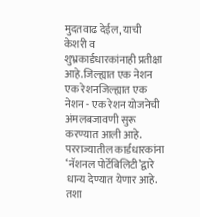मुदतवाढ देईल, याची केशरी व शुभ्रकार्डधारकांनाही प्रतीक्षा आहे.जिल्ह्यात एक नेशन एक रेशनजिल्ह्यात एक नेशन - एक रेशन योजनेची अंमलबजावणी सुरू करण्यात आली आहे. परराज्यातील कार्डधारकांना ‘नॅशनल पोर्टेबिलिटी’द्वारे धान्य देण्यात येणार आहे. तशा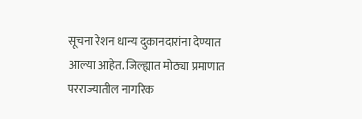सूचना रेशन धान्य दुकानदारांना देण्यात आल्या आहेत. जिल्ह्यात मोठ्या प्रमाणात परराज्यातील नागरिक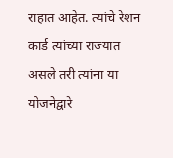राहात आहेत. त्यांचे रेशन कार्ड त्यांच्या राज्यात असले तरी त्यांना या योजनेद्वारे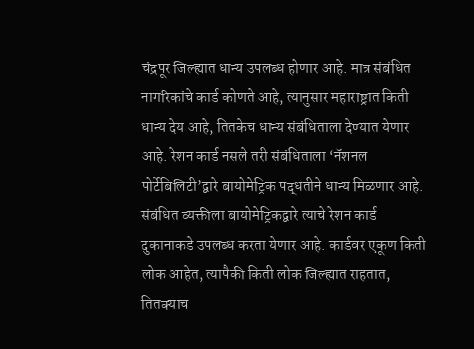चंद्रपूर जिल्ह्यात धान्य उपलब्ध होणार आहे. मात्र संबंधित नागरिकांचे कार्ड कोणते आहे, त्यानुसार महाराष्ट्रात किती धान्य देय आहे, तितकेच धान्य संबंधिताला देण्यात येणार आहे. रेशन कार्ड नसले तरी संबंधिताला ‘नॅशनल पोर्टेबिलिटी’द्वारे बायोमेट्रिक पद्धतीने धान्य मिळणार आहे. संबंधित व्यक्तीला बायोमेट्रिकद्वारे त्याचे रेशन कार्ड दुकानाकडे उपलब्ध करता येणार आहे. कार्डवर एकूण किती लोक आहेत, त्यापैकी किती लोक जिल्ह्यात राहतात, तितक्याच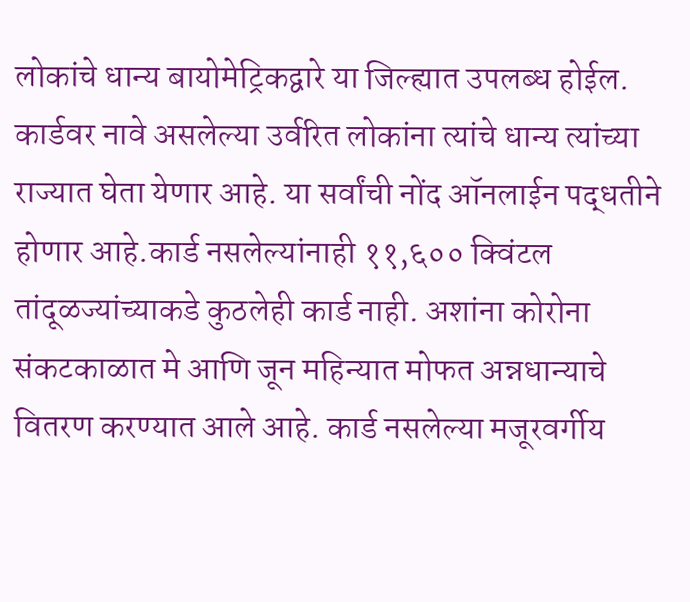लोकांचे धान्य बायोमेट्रिकद्वारे या जिल्ह्यात उपलब्ध होईल. कार्डवर नावे असलेल्या उर्वरित लोकांना त्यांचे धान्य त्यांच्या राज्यात घेता येणार आहे. या सर्वांची नोंद ऑनलाईन पद्धतीने होणार आहे.कार्ड नसलेल्यांनाही ११,६०० क्विंटल तांदूळज्यांच्याकडे कुठलेही कार्ड नाही. अशांना कोरोना संकटकाळात मे आणि जून महिन्यात मोफत अन्नधान्याचे वितरण करण्यात आले आहे. कार्ड नसलेल्या मजूरवर्गीय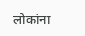लोकांना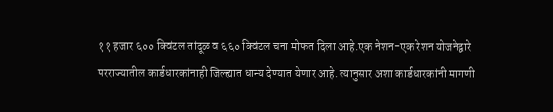११ हजार ६०० क्विंटल तांदूळ व ६६० क्विंटल चना मोफत दिला आहे.एक नेशन-एक रेशन योजनेद्वारे परराज्यातील कार्डधारकांनाही जिल्ह्यात धान्य देण्यात येणार आहे. त्यानुसार अशा कार्डधारकांनी मागणी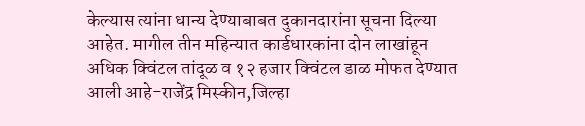केल्यास त्यांना धान्य देण्याबाबत दुकानदारांना सूचना दिल्या आहेत. मागील तीन महिन्यात कार्डधारकांना दोन लाखांहून अधिक क्विंटल तांदूळ व १२ हजार क्विंटल डाळ मोफत देण्यात आली आहे-राजेंद्र मिस्कीन,जिल्हा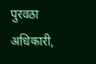पुरवठा अधिकारी,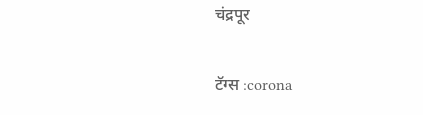चंद्रपूर

टॅग्स :corona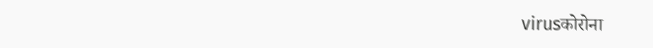virusकोरोना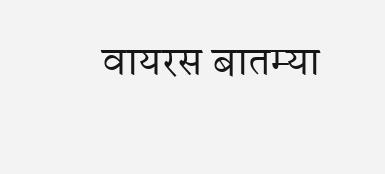वायरस बातम्या